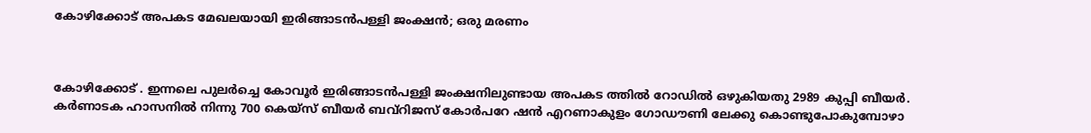കോഴിക്കോട് അപകട മേഖലയായി ഇരിങ്ങാടൻപള്ളി ജംക്ഷൻ; ഒരു മരണം



കോഴിക്കോട് . ഇന്നലെ പുലർച്ചെ കോവൂർ ഇരിങ്ങാടൻപള്ളി ജംക്ഷനിലുണ്ടായ അപകട ത്തിൽ റോഡിൽ ഒഴുകിയതു 2989 കുപ്പി ബീയർ. കർണാടക ഹാസനിൽ നിന്നു 700 കെയ്സ് ബീയർ ബവ്റിജസ് കോർപറേ ഷൻ എറണാകുളം ഗോഡൗണി ലേക്കു കൊണ്ടുപോകുമ്പോഴാ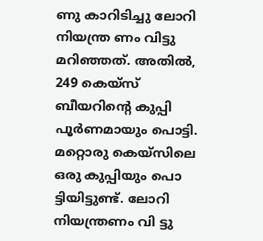ണു കാറിടിച്ചു ലോറി നിയന്ത്ര ണം വിട്ടു മറിഞ്ഞത്. അതിൽ, 249 കെയ്സ് ബീയറിന്റെ കുപ്പി പൂർണമായും പൊട്ടി. മറ്റൊരു കെയ്സിലെ ഒരു കുപ്പിയും പൊ ട്ടിയിട്ടുണ്ട്. ലോറി നിയന്ത്രണം വി ട്ടു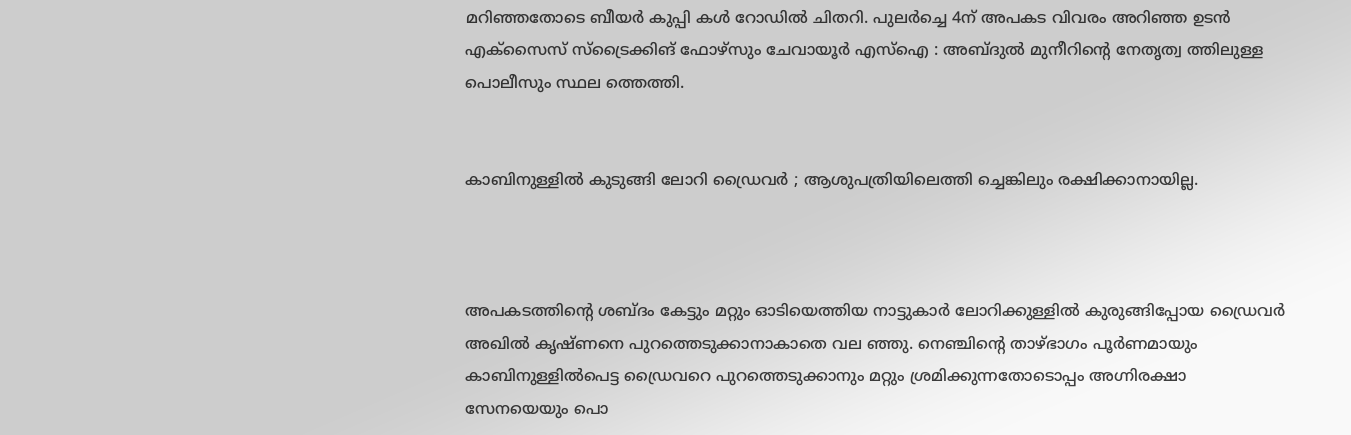മറിഞ്ഞതോടെ ബീയർ കുപ്പി കൾ റോഡിൽ ചിതറി. പുലർച്ചെ 4ന് അപകട വിവരം അറിഞ്ഞ ഉടൻ എക്സൈസ് സ്ട്രൈക്കിങ് ഫോഴ്സും ചേവായൂർ എസ്ഐ : അബ്ദുൽ മുനീറിന്റെ നേതൃത്വ ത്തിലുള്ള പൊലീസും സ്ഥല ത്തെത്തി.


കാബിനുള്ളിൽ കുടുങ്ങി ലോറി ഡ്രൈവർ ; ആശുപത്രിയിലെത്തി ച്ചെങ്കിലും രക്ഷിക്കാനായില്ല.



അപകടത്തിന്റെ ശബ്ദം കേട്ടും മറ്റും ഓടിയെത്തിയ നാട്ടുകാർ ലോറിക്കുള്ളിൽ കുരുങ്ങിപ്പോയ ഡ്രൈവർ അഖിൽ കൃഷ്ണനെ പുറത്തെടുക്കാനാകാതെ വല ഞ്ഞു. നെഞ്ചിന്റെ താഴ്‌ഭാഗം പൂർണമായും കാബിനുള്ളിൽപെട്ട ഡ്രൈവറെ പുറത്തെടുക്കാനും മറ്റും ശ്രമിക്കുന്നതോടൊപ്പം അഗ്നിരക്ഷാ സേനയെയും പൊ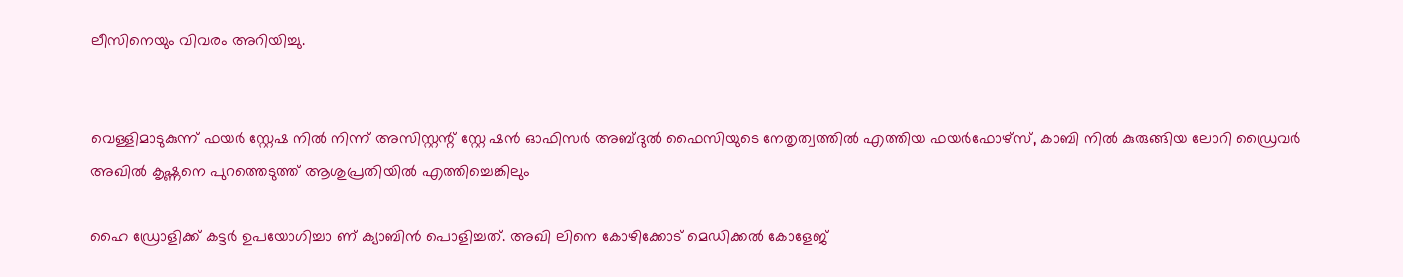ലീസിനെയും വിവരം അറിയിച്ചു.


വെള്ളിമാടുകുന്ന് ഫയർ ‌സ്റ്റേഷ നിൽ നിന്ന് അസിസ്റ്റന്റ് സ്റ്റേ ഷൻ ഓഫിസർ അബ്ദുൽ ഫൈസിയുടെ നേതൃത്വത്തിൽ എത്തിയ ഫയർഫോഴ്സ്, കാബി നിൽ കുരുങ്ങിയ ലോറി ഡ്രൈവർ അഖിൽ കൃഷ്ണനെ പുറത്തെടുത്ത് ആശുപ്രതിയിൽ എത്തിച്ചെങ്കിലും

ഹൈ ഡ്രോളിക്ക് കട്ടർ ഉപയോഗിച്ചാ ണ് ക്യാബിൻ പൊളിച്ചത്. അഖി ലിനെ കോഴിക്കോട് മെഡിക്കൽ കോളേജ്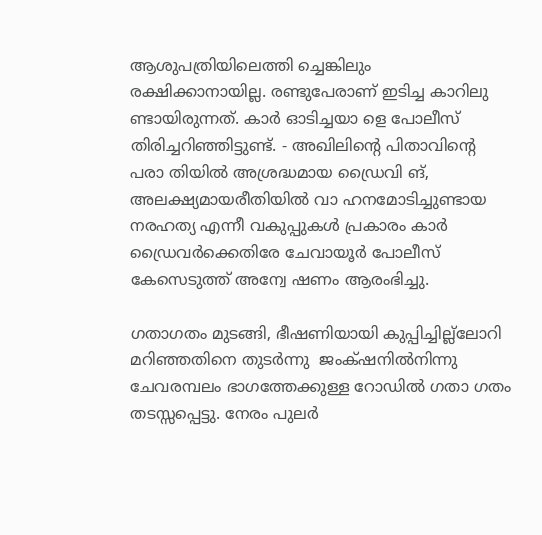ആശുപത്രിയിലെത്തി ച്ചെങ്കിലും രക്ഷിക്കാനായില്ല. രണ്ടുപേരാണ് ഇടിച്ച കാറിലു ണ്ടായിരുന്നത്. കാർ ഓടിച്ചയാ ളെ പോലീസ് തിരിച്ചറിഞ്ഞിട്ടുണ്ട്. - അഖിലിൻ്റെ പിതാവിൻ്റെ പരാ തിയിൽ അശ്രദ്ധമായ ഡ്രൈവി ങ്, അലക്ഷ്യമായരീതിയിൽ വാ ഹനമോടിച്ചുണ്ടായ നരഹത്യ എന്നീ വകുപ്പുകൾ പ്രകാരം കാർ ഡ്രൈവർക്കെതിരേ ചേവായൂർ പോലീസ് കേസെടുത്ത് അന്വേ ഷണം ആരംഭിച്ചു.

ഗതാഗതം മുടങ്ങി, ഭീഷണിയായി കുപ്പിച്ചില്ല്ലോറി മറിഞ്ഞതിനെ തുടർന്നു  ജംക്‌ഷനിൽനിന്നു ചേവരമ്പലം ഭാഗത്തേക്കുള്ള റോഡിൽ ഗതാ ഗതം തടസ്സപ്പെട്ടു. നേരം പുലർ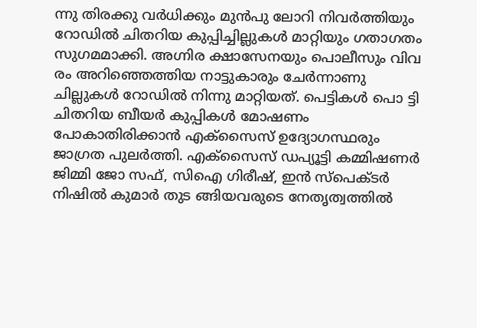ന്നു തിരക്കു വർധിക്കും മുൻപു ലോറി നിവർത്തിയും റോഡിൽ ചിതറിയ കുപ്പിച്ചില്ലുകൾ മാറ്റിയും ഗതാഗതം സുഗമമാക്കി. അഗ്നിര ക്ഷാസേനയും പൊലീസും വിവ രം അറിഞ്ഞെത്തിയ നാട്ടുകാരും ചേർന്നാണു ചില്ലുകൾ റോഡിൽ നിന്നു മാറ്റിയത്. പെട്ടികൾ പൊ ട്ടി ചിതറിയ ബീയർ കുപ്പികൾ മോഷണം പോകാതിരിക്കാൻ എക്സൈസ് ഉദ്യോഗസ്ഥരും ജാഗ്രത പുലർത്തി. എക്സൈസ് ഡപ്യൂട്ടി കമ്മിഷണർ ജിമ്മി ജോ സഫ്, സിഐ ഗിരീഷ്, ഇൻ സ്പെക്ടർ നിഷിൽ കുമാർ തുട ങ്ങിയവരുടെ നേതൃത്വത്തിൽ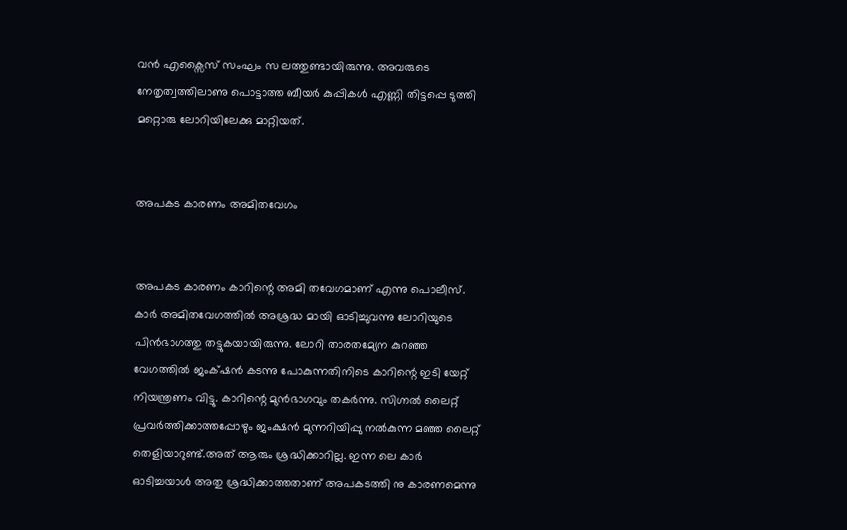വൻ എക്സൈസ് സംഘം സ‌ ലത്തുണ്ടായിരുന്നു. അവരുടെ നേതൃത്വത്തിലാണു പൊട്ടാത്ത ബീയർ കുപ്പികൾ എണ്ണി തിട്ടപ്പെ ടുത്തി മറ്റൊരു ലോറിയിലേക്കു മാറ്റിയത്.


അപകട കാരണം അമിതവേഗം


അപകട കാരണം കാറിന്റെ അമി തവേഗമാണ് എന്നു പൊലീസ്. കാർ അമിതവേഗത്തിൽ അശ്രദ്ധ മായി ഓടിച്ചുവന്നു ലോറിയുടെ പിൻഭാഗത്തു തട്ടുകയായിരുന്നു. ലോറി താരതമ്യേന കുറഞ്ഞ വേഗത്തിൽ ജംക്‌ഷൻ കടന്നു പോകുന്നതിനിടെ കാറിന്റെ ഇടി യേറ്റ് നിയന്ത്രണം വിട്ടു. കാറിന്റെ മുൻഭാഗവും തകർന്നു. സിഗ്നൽ ലൈറ്റ് പ്രവർത്തിക്കാത്തപ്പോഴും ജംക്ഷൻ മുന്നറിയിപ്പു നൽകുന്ന മഞ്ഞ ലൈറ്റ് തെളിയാറുണ്ട്.അത് ആരും ശ്രദ്ധിക്കാറില്ല. ഇന്ന ലെ കാർ ഓടിച്ചയാൾ അതു ശ്രദ്ധിക്കാത്തതാണ് അപകടത്തി നു കാരണമെന്നു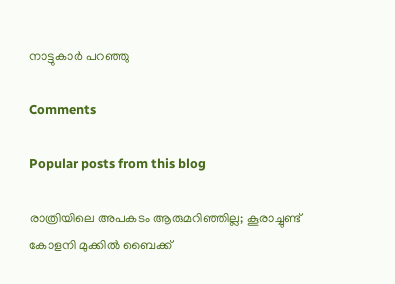നാട്ടുകാർ പറഞ്ഞു

Comments

Popular posts from this blog

രാത്രിയിലെ അപകടം ആരുമറിഞ്ഞില്ല; കൂരാച്ചുണ്ട് കോളനി മുക്കിൽ ബൈക്ക്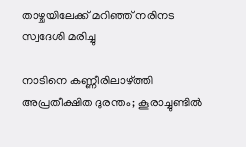താഴ്ചയിലേക്ക് മറിഞ്ഞ് നരിനട സ്വദേശി മരിച്ചു

നാടിനെ കണ്ണീരിലാഴ്ത്തി അപ്രതീക്ഷിത ദുരന്തം; കൂരാച്ചുണ്ടിൽ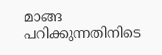മാങ്ങ പറിക്കുന്നതിനിടെ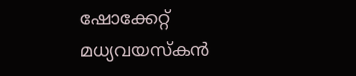ഷോക്കേറ്റ് മധ്യവയസ്കൻ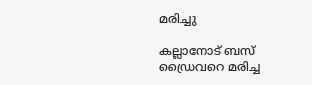മരിച്ചു

കല്ലാനോട് ബസ് ഡ്രൈവറെ മരിച്ച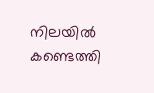നിലയിൽ കണ്ടെത്തി